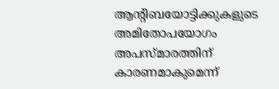ആന്റിബയോട്ടിക്കുകളുടെ അമിതോപയോഗം അപസ്മാരത്തിന് കാരണമാകുമെന്ന്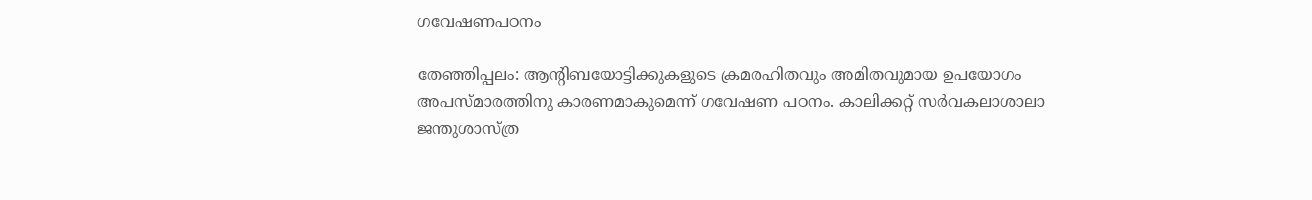ഗവേഷണപഠനം

തേഞ്ഞിപ്പലം: ആന്റിബയോട്ടിക്കുകളുടെ ക്രമരഹിതവും അമിതവുമായ ഉപയോഗം അപസ്മാരത്തിനു കാരണമാകുമെന്ന് ഗവേഷണ പഠനം. കാലിക്കറ്റ് സര്‍വകലാശാലാ ജന്തുശാസ്ത്ര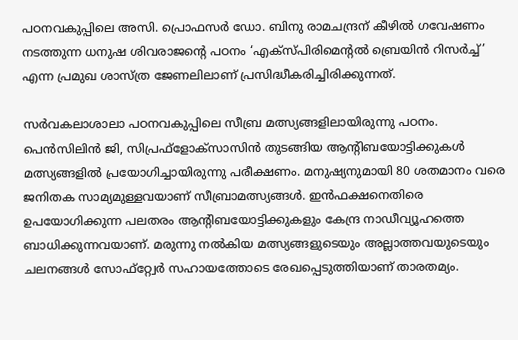പഠനവകുപ്പിലെ അസി. പ്രൊഫസര്‍ ഡോ. ബിനു രാമചന്ദ്രന് കീഴില്‍ ഗവേഷണം നടത്തുന്ന ധനുഷ ശിവരാജന്റെ പഠനം ‘എക്‌സ്പിരിമെന്റല്‍ ബ്രെയിന്‍ റിസര്‍ച്ച്’ എന്ന പ്രമുഖ ശാസ്ത്ര ജേണലിലാണ് പ്രസിദ്ധീകരിച്ചിരിക്കുന്നത്.

സര്‍വകലാശാലാ പഠനവകുപ്പിലെ സീബ്ര മത്സ്യങ്ങളിലായിരുന്നു പഠനം. പെന്‍സിലിന്‍ ജി, സിപ്രഫ്‌ളോക്‌സാസിന്‍ തുടങ്ങിയ ആന്റിബയോട്ടിക്കുകള്‍ മത്സ്യങ്ങളില്‍ പ്രയോഗിച്ചായിരുന്നു പരീക്ഷണം. മനുഷ്യനുമായി 80 ശതമാനം വരെ ജനിതക സാമ്യമുള്ളവയാണ് സീബ്രാമത്സ്യങ്ങള്‍. ഇന്‍ഫക്ഷനെതിരെ ഉപയോഗിക്കുന്ന പലതരം ആന്റിബയോട്ടിക്കുകളും കേന്ദ്ര നാഡീവ്യൂഹത്തെ ബാധിക്കുന്നവയാണ്. മരുന്നു നല്‍കിയ മത്സ്യങ്ങളുടെയും അല്ലാത്തവയുടെയും ചലനങ്ങള്‍ സോഫ്‌റ്റ്വേര്‍ സഹായത്തോടെ രേഖപ്പെടുത്തിയാണ് താരതമ്യം.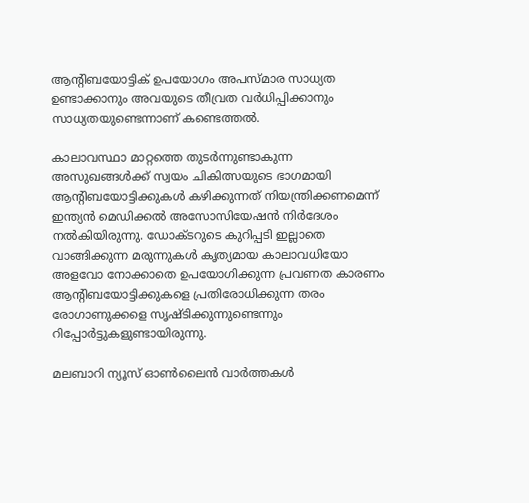ആന്റിബയോട്ടിക് ഉപയോഗം അപസ്മാര സാധ്യത ഉണ്ടാക്കാനും അവയുടെ തീവ്രത വര്‍ധിപ്പിക്കാനും സാധ്യതയുണ്ടെന്നാണ് കണ്ടെത്തല്‍.

കാലാവസ്ഥാ മാറ്റത്തെ തുടര്‍ന്നുണ്ടാകുന്ന അസുഖങ്ങള്‍ക്ക് സ്വയം ചികിത്സയുടെ ഭാഗമായി ആന്റിബയോട്ടിക്കുകള്‍ കഴിക്കുന്നത് നിയന്ത്രിക്കണമെന്ന് ഇന്ത്യന്‍ മെഡിക്കല്‍ അസോസിയേഷന്‍ നിര്‍ദേശം നല്‍കിയിരുന്നു. ഡോക്ടറുടെ കുറിപ്പടി ഇല്ലാതെ വാങ്ങിക്കുന്ന മരുന്നുകള്‍ കൃത്യമായ കാലാവധിയോ അളവോ നോക്കാതെ ഉപയോഗിക്കുന്ന പ്രവണത കാരണം ആന്റിബയോട്ടിക്കുകളെ പ്രതിരോധിക്കുന്ന തരം രോഗാണുക്കളെ സൃഷ്ടിക്കുന്നുണ്ടെന്നും റിപ്പോര്‍ട്ടുകളുണ്ടായിരുന്നു.

മലബാറി ന്യൂസ് ഓണ്‍ലൈന്‍ വാര്‍ത്തകള്‍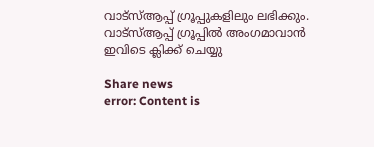വാട്‌സ്ആപ്പ് ഗ്രൂപ്പുകളിലും ലഭിക്കും. വാട്‌സ്ആപ്പ് ഗ്രൂപ്പില്‍ അംഗമാവാന്‍ ഇവിടെ ക്ലിക്ക് ചെയ്യു

Share news
error: Content is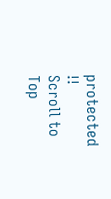protected !!
Scroll to Top